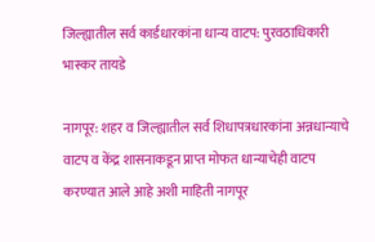जिल्ह्यातील सर्व कार्डधारकांना धान्य वाटप: पुरवठाधिकारी भास्कर तायडे

नागपूर: शहर व जिल्ह्यातील सर्व शिधापत्रधारकांना अन्नधान्याचे वाटप व केंद्र शासनाकडून प्राप्त मोफत धान्याचेही वाटप करण्यात आले आहे अशी माहिती नागपूर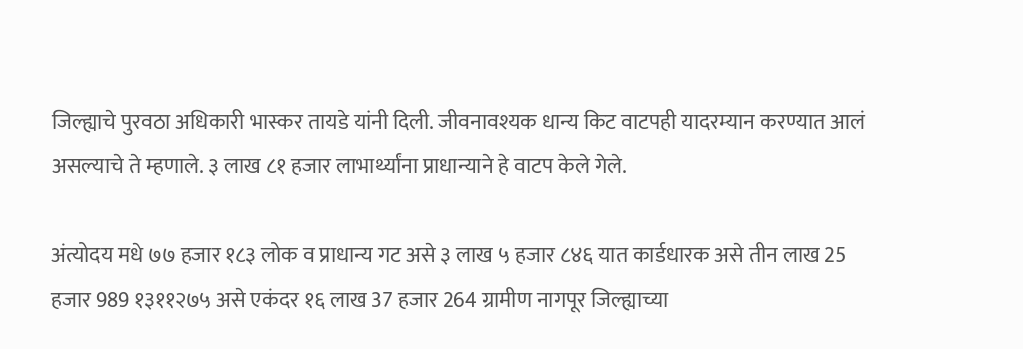जिल्ह्याचे पुरवठा अधिकारी भास्कर तायडे यांनी दिली. जीवनावश्यक धान्य किट वाटपही यादरम्यान करण्यात आलं असल्याचे ते म्हणाले. ३ लाख ८१ हजार लाभार्थ्यांना प्राधान्याने हे वाटप केले गेले.

अंत्योदय मधे ७७ हजार १८३ लोक व प्राधान्य गट असे ३ लाख ५ हजार ८४६ यात कार्डधारक असे तीन लाख 25 हजार 989 १३११२७५ असे एकंदर १६ लाख 37 हजार 264 ग्रामीण नागपूर जिल्ह्याच्या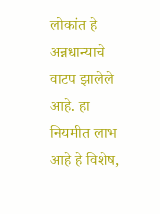लोकांत हे अन्नधान्याचे वाटप झालेले आहे. हा नियमीत लाभ आहे हे विशेष,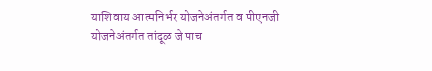याशिवाय आत्मनिर्भर योजनेअंतर्गत व पीएनजी योजनेअंतर्गत तांदूळ जे पाच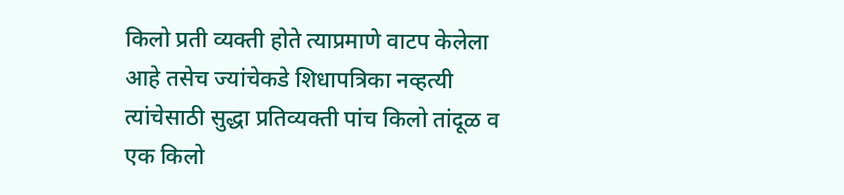किलो प्रती व्यक्ती होते त्याप्रमाणे वाटप केलेला आहे तसेच ज्यांचेकडे शिधापत्रिका नव्हत्यी त्यांचेसाठी सुद्धा प्रतिव्यक्ती पांच किलो तांदूळ व एक किलो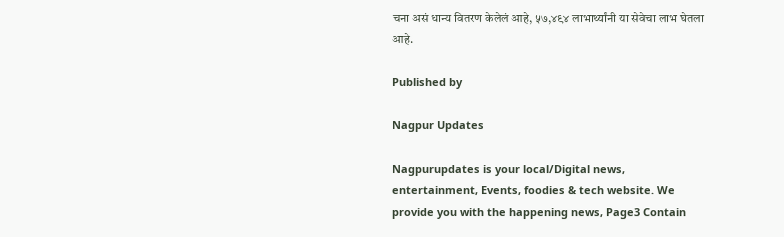चना असं धान्य वितरण केलेलं आहे, ५७,४९४ लाभार्थ्यांनी या सेवेचा लाभ घेतला आहे.

Published by

Nagpur Updates

Nagpurupdates is your local/Digital news, entertainment, Events, foodies & tech website. We provide you with the happening news, Page3 Contain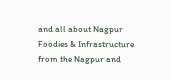and all about Nagpur Foodies & Infrastructure from the Nagpur and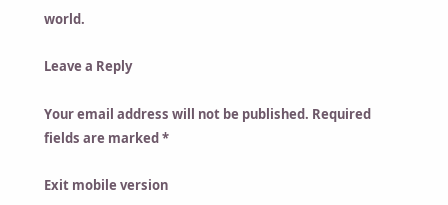world.

Leave a Reply

Your email address will not be published. Required fields are marked *

Exit mobile version